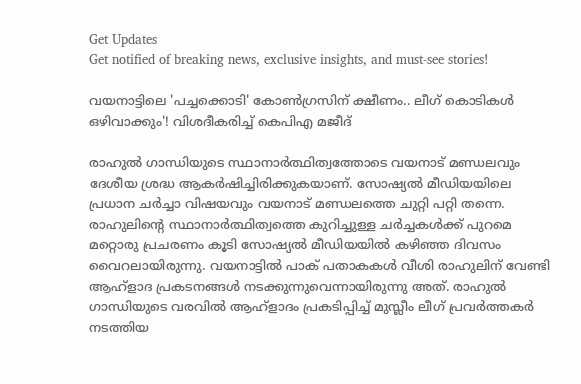Get Updates
Get notified of breaking news, exclusive insights, and must-see stories!

വയനാട്ടിലെ 'പച്ചക്കൊടി' കോണ്‍ഗ്രസിന് ക്ഷീണം.. ലീഗ് കൊടികള്‍ ഒഴിവാക്കും'! വിശദീകരിച്ച് കെപിഎ മജീദ്

രാഹുല്‍ ഗാന്ധിയുടെ സ്ഥാനാര്‍ത്ഥിത്വത്തോടെ വയനാട് മണ്ഡലവും ദേശീയ ശ്രദ്ധ ആകര്‍ഷിച്ചിരിക്കുകയാണ്. സോഷ്യല്‍ മീഡിയയിലെ പ്രധാന ചര്‍ച്ചാ വിഷയവും വയനാട് മണ്ഡലത്തെ ചുറ്റി പറ്റി തന്നെ. രാഹുലിന്‍റെ സ്ഥാനാര്‍ത്ഥിത്വത്തെ കുറിച്ചുള്ള ചര്‍ച്ചകള്‍ക്ക് പുറമെ മറ്റൊരു പ്രചരണം കൂടി സോഷ്യല്‍ മീഡിയയില്‍ കഴിഞ്ഞ ദിവസം വൈറലായിരുന്നു. വയനാട്ടില്‍ പാക് പതാകകള്‍ വീശി രാഹുലിന് വേണ്ടി ആഹ്ളാദ പ്രകടനങ്ങള്‍ നടക്കുന്നുവെന്നായിരുന്നു അത്. രാഹുല്‍ ഗാന്ധിയുടെ വരവില്‍ ആഹ്ളാദം പ്രകടിപ്പിച്ച് മുസ്ലീം ലീഗ് പ്രവര്‍ത്തകര്‍ നടത്തിയ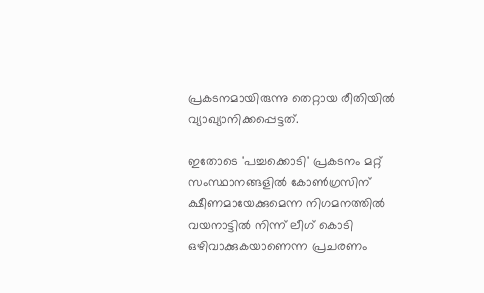പ്രകടനമായിരുന്നു തെറ്റായ രീതിയില്‍ വ്യാഖ്യാനിക്കപ്പെട്ടത്.

ഇതോടെ 'പച്ചക്കൊടി' പ്രകടനം മറ്റ് സംസ്ഥാനങ്ങളില്‍ കോണ്‍ഗ്രസിന് ക്ഷീണമായേക്കുമെന്ന നിഗമനത്തില്‍ വയനാട്ടില്‍ നിന്ന് ലീഗ് കൊടി ഒഴിവാക്കുകയാണെന്ന പ്രചരണം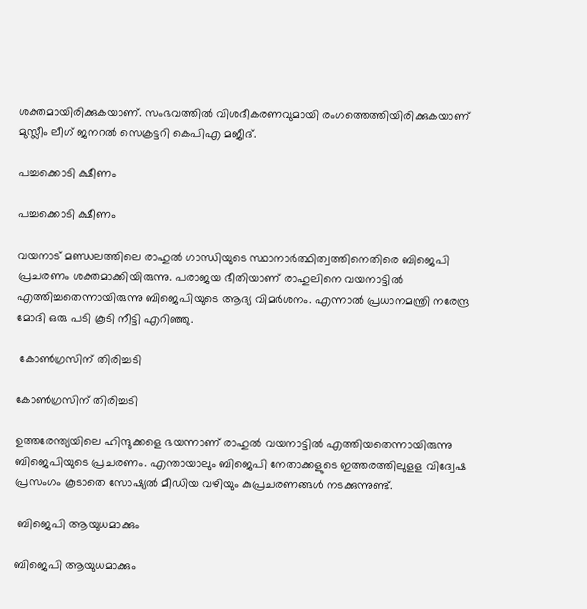ശക്തമായിരിക്കുകയാണ്. സംഭവത്തില്‍ വിശദീകരണവുമായി രംഗത്തെത്തിയിരിക്കുകയാണ് മുസ്ലീം ലീഗ് ജനറല്‍ സെക്രട്ടറി കെപിഎ മജീദ്.

പച്ചക്കൊടി ക്ഷീണം

പച്ചക്കൊടി ക്ഷീണം

വയനാട് മണ്ഡലത്തിലെ രാഹുല്‍ ഗാന്ധിയുടെ സ്ഥാനാര്‍ത്ഥിത്വത്തിനെതിരെ ബിജെപി പ്രചരണം ശക്തമാക്കിയിരുന്നു. പരാജയ ഭീതിയാണ് രാഹുലിനെ വയനാട്ടില്‍ എത്തിച്ചതെന്നായിരുന്നു ബിജെപിയുടെ ആദ്യ വിമര്‍ശനം. എന്നാല്‍ പ്രധാനമന്ത്രി നരേന്ദ്ര മോദി ഒരു പടി കൂടി നീട്ടി എറിഞ്ഞു.

 കോണ്‍ഗ്രസിന് തിരിച്ചടി

കോണ്‍ഗ്രസിന് തിരിച്ചടി

ഉത്തരേന്ത്യയിലെ ഹിന്ദുക്കളെ ഭയന്നാണ് രാഹുല്‍ വയനാട്ടില്‍ എത്തിയതെന്നായിരുന്നു ബിജെപിയുടെ പ്രചരണം. എന്തായാലും ബിജെപി നേതാക്കളുടെ ഇത്തരത്തിലുളള വിദ്വേഷ പ്രസംഗം കൂടാതെ സോഷ്യല്‍ മീഡിയ വഴിയും കുപ്രചരണങ്ങള്‍ നടക്കുന്നുണ്ട്.

 ബിജെപി ആയുധമാക്കും

ബിജെപി ആയുധമാക്കും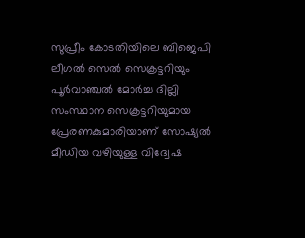സുപ്രീം കോടതിയിലെ ബിജെപി ലീഗല്‍ സെല്‍ സെക്രട്ടറിയും പൂര്‍വാഞ്ചല്‍ മോര്‍ച്ച ദില്ലി സംസ്ഥാന സെക്രട്ടറിയുമായ പ്രേരണകുമാരിയാണ് സോഷ്യല്‍ മീഡിയ വഴിയുള്ള വിദ്വേഷ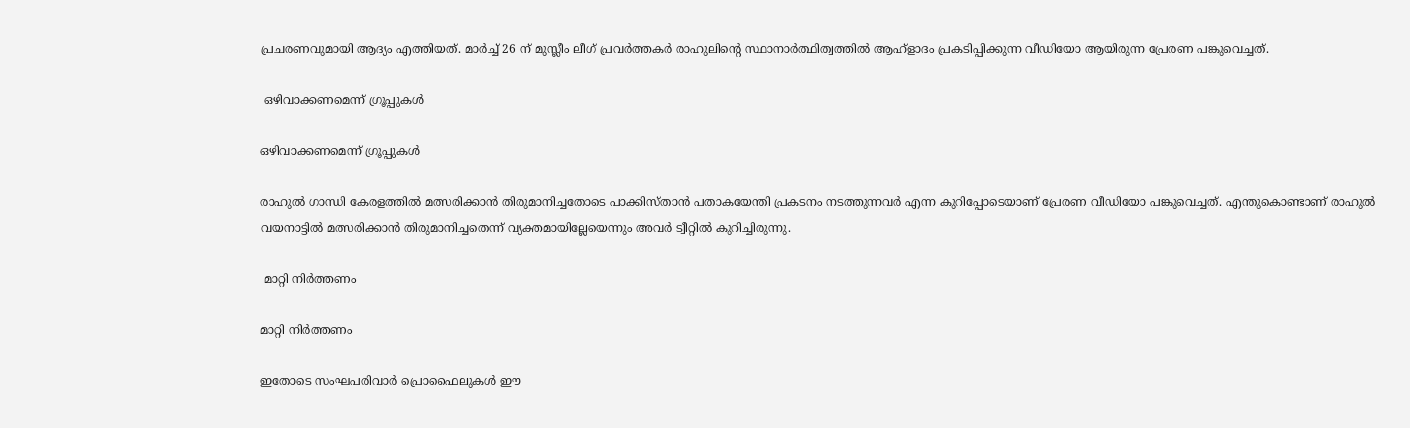പ്രചരണവുമായി ആദ്യം എത്തിയത്. മാര്‍ച്ച് 26 ന് മുസ്ലീം ലീഗ് പ്രവര്‍ത്തകര്‍ രാഹുലിന്‍റെ സ്ഥാനാര്‍ത്ഥിത്വത്തില്‍ ആഹ്ളാദം പ്രകടിപ്പിക്കുന്ന വീഡിയോ ആയിരുന്ന പ്രേരണ പങ്കുവെച്ചത്.

 ഒഴിവാക്കണമെന്ന് ഗ്രൂപ്പുകള്‍

ഒഴിവാക്കണമെന്ന് ഗ്രൂപ്പുകള്‍

രാഹുല്‍ ഗാന്ധി കേരളത്തില്‍ മത്സരിക്കാന്‍ തിരുമാനിച്ചതോടെ പാക്കിസ്താന്‍ പതാകയേന്തി പ്രകടനം നടത്തുന്നവര്‍ എന്ന കുറിപ്പോടെയാണ് പ്രേരണ വീഡിയോ പങ്കുവെച്ചത്. എന്തുകൊണ്ടാണ് രാഹുല്‍ വയനാട്ടില്‍ മത്സരിക്കാന്‍ തിരുമാനിച്ചതെന്ന് വ്യക്തമായില്ലേയെന്നും അവര്‍ ട്വീറ്റില്‍ കുറിച്ചിരുന്നു.

 മാറ്റി നിര്‍ത്തണം

മാറ്റി നിര്‍ത്തണം

ഇതോടെ സംഘപരിവാര്‍ പ്രൊഫൈലുകള്‍ ഈ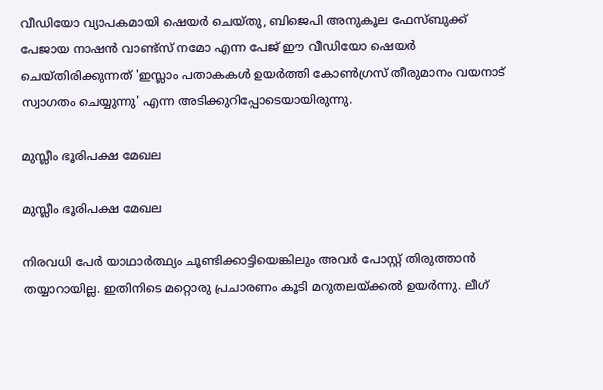വീഡിയോ വ്യാപകമായി ഷെയര്‍ ചെയ്തു, ബിജെപി അനുകൂല ഫേസ്ബുക്ക് പേജായ നാഷന്‍ വാണ്ട്‌സ് നമോ എന്ന പേജ് ഈ വീഡിയോ ഷെയര്‍ ചെയ്തിരിക്കുന്നത് 'ഇസ്ലാം പതാകകള്‍ ഉയര്‍ത്തി കോണ്‍ഗ്രസ് തീരുമാനം വയനാട് സ്വാഗതം ചെയ്യുന്നു' എന്ന അടിക്കുറിപ്പോടെയായിരുന്നു.

മുസ്ലീം ഭൂരിപക്ഷ മേഖല

മുസ്ലീം ഭൂരിപക്ഷ മേഖല

നിരവധി പേര്‍ യാഥാര്‍ത്ഥ്യം ചൂണ്ടിക്കാട്ടിയെങ്കിലും അവര്‍ പോസ്റ്റ് തിരുത്താന്‍ തയ്യാറായില്ല. ഇതിനിടെ മറ്റൊരു പ്രചാരണം കൂടി മറുതലയ്ക്കല്‍ ഉയര്‍ന്നു. ലീഗ്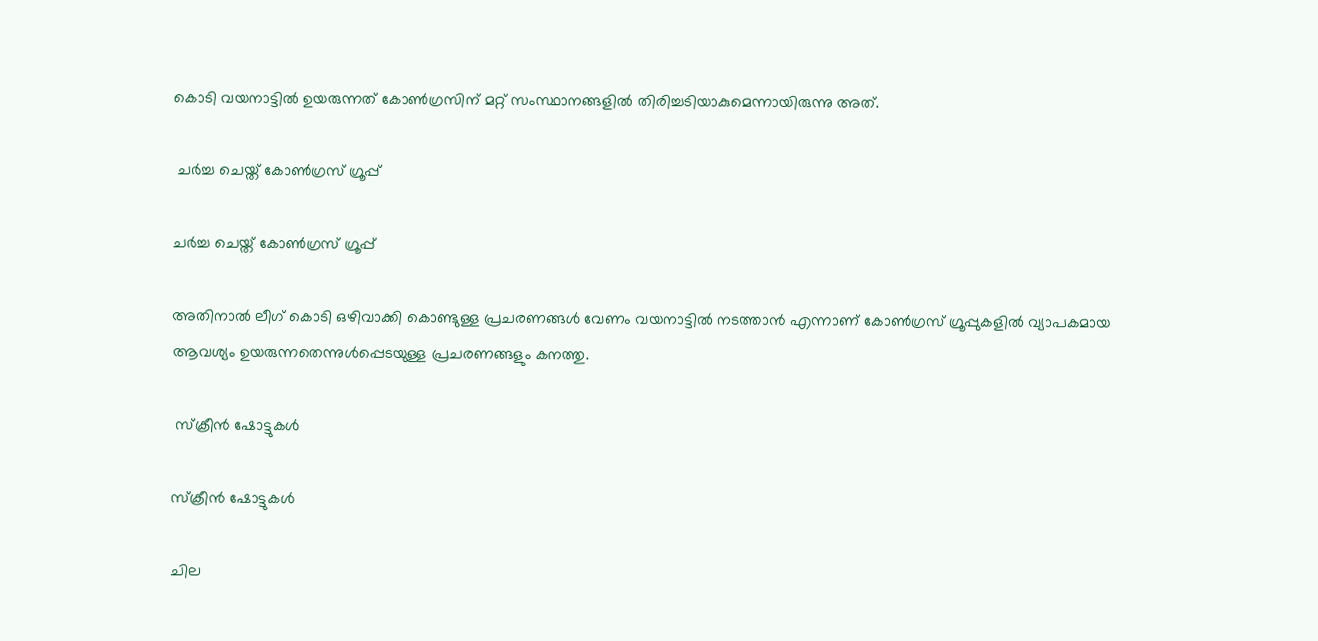കൊടി വയനാട്ടില്‍ ഉയരുന്നത് കോണ്‍ഗ്രസിന് മറ്റ് സംസ്ഥാനങ്ങളില്‍ തിരിച്ചടിയാകുമെന്നായിരുന്നു അത്.

 ചര്‍ച്ച ചെയ്ത് കോണ്‍ഗ്രസ് ഗ്രൂപ്പ്

ചര്‍ച്ച ചെയ്ത് കോണ്‍ഗ്രസ് ഗ്രൂപ്പ്

അതിനാല്‍ ലീഗ് കൊടി ഒഴിവാക്കി കൊണ്ടുള്ള പ്രചരണങ്ങള്‍ വേണം വയനാട്ടില്‍ നടത്താന്‍ എന്നാണ് കോണ്‍ഗ്രസ് ഗ്രൂപ്പുകളില്‍ വ്യാപകമായ ആവശ്യം ഉയരുന്നതെന്നുള്‍പ്പെടയുള്ള പ്രചരണങ്ങളും കനത്തു.

 സ്ക്രീന്‍ ഷോട്ടുകള്‍

സ്ക്രീന്‍ ഷോട്ടുകള്‍

ചില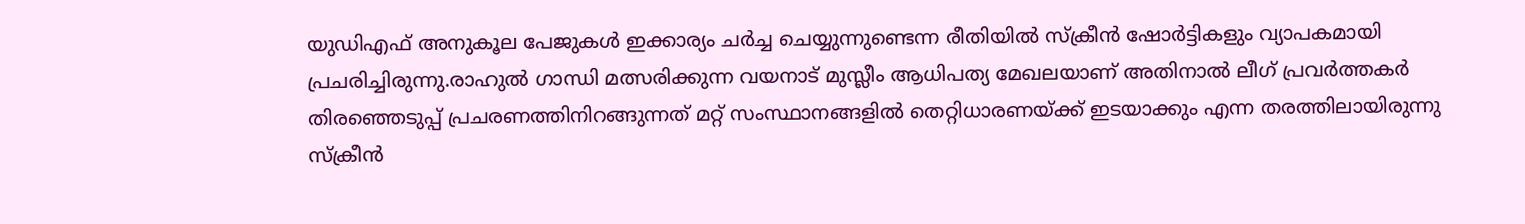യുഡിഎഫ് അനുകൂല പേജുകള്‍ ഇക്കാര്യം ചര്‍ച്ച ചെയ്യുന്നുണ്ടെന്ന രീതിയില്‍ സ്ക്രീന്‍ ഷോര്‍ട്ടികളും വ്യാപകമായി പ്രചരിച്ചിരുന്നു.രാഹുല്‍ ഗാന്ധി മത്സരിക്കുന്ന വയനാട് മുസ്ലീം ആധിപത്യ മേഖലയാണ് അതിനാല്‍ ലീഗ് പ്രവര്‍ത്തകര്‍ തിരഞ്ഞെടുപ്പ് പ്രചരണത്തിനിറങ്ങുന്നത് മറ്റ് സംസ്ഥാനങ്ങളില്‍ തെറ്റിധാരണയ്ക്ക് ഇടയാക്കും എന്ന തരത്തിലായിരുന്നു സ്ക്രീന്‍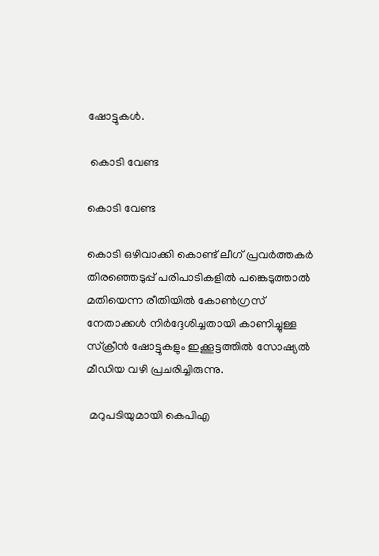ഷോട്ടുകള്‍.

 കൊടി വേണ്ട

കൊടി വേണ്ട

കൊടി ഒഴിവാക്കി കൊണ്ട് ലീഗ് പ്രവര്‍ത്തകര്‍ തിരഞ്ഞെടുപ്പ് പരിപാടികളില്‍ പങ്കെടുത്താല്‍ മതിയെന്ന രീതിയില്‍ കോണ്‍ഗ്രസ് നേതാക്കള്‍ നിര്‍ദ്ദേശിച്ചതായി കാണിച്ചുള്ള സ്ക്രീന്‍ ഷോട്ടുകളും ഇക്കൂട്ടത്തില്‍ സോഷ്യല്‍ മീഡിയ വഴി പ്രചരിച്ചിരുന്നു.

 മറുപടിയുമായി കെപിഎ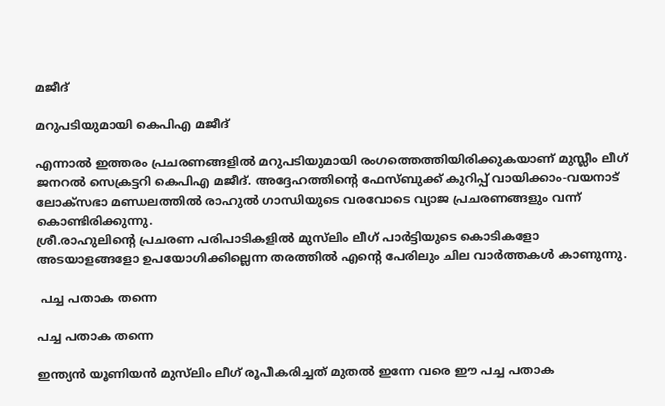മജീദ്

മറുപടിയുമായി കെപിഎ മജീദ്

എന്നാല്‍ ഇത്തരം പ്രചരണങ്ങളില്‍ മറുപടിയുമായി രംഗത്തെത്തിയിരിക്കുകയാണ് മുസ്ലീം ലീഗ് ജനറല്‍ സെക്രട്ടറി കെപിഎ മജീദ്. അദ്ദേഹത്തിന്‍റെ ഫേസ്ബുക്ക് കുറിപ്പ് വായിക്കാം-വയനാട് ലോക്സഭാ മണ്ഡലത്തിൽ രാഹുൽ ഗാന്ധിയുടെ വരവോടെ വ്യാജ പ്രചരണങ്ങളും വന്ന് കൊണ്ടിരിക്കുന്നു.
ശ്രീ.രാഹുലിന്റെ പ്രചരണ പരിപാടികളിൽ മുസ്‌ലിം ലീഗ് പാർട്ടിയുടെ കൊടികളോ അടയാളങ്ങളോ ഉപയോഗിക്കില്ലെന്ന തരത്തിൽ എന്റെ പേരിലും ചില വാർത്തകൾ കാണുന്നു.

 പച്ച പതാക തന്നെ

പച്ച പതാക തന്നെ

ഇന്ത്യൻ യൂണിയൻ മുസ്‌ലിം ലീഗ് രൂപീകരിച്ചത് മുതൽ ഇന്നേ വരെ ഈ പച്ച പതാക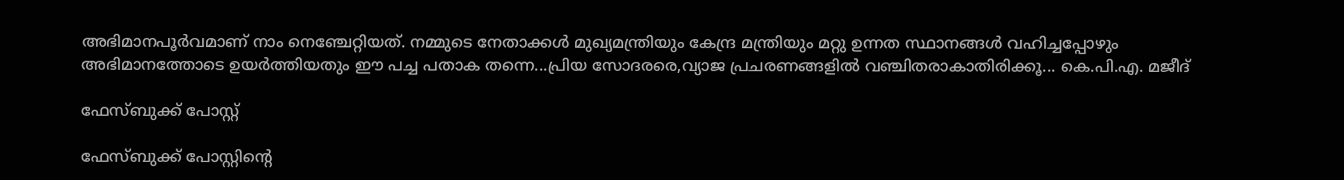അഭിമാനപൂർവമാണ് നാം നെഞ്ചേറ്റിയത്. നമ്മുടെ നേതാക്കൾ മുഖ്യമന്ത്രിയും കേന്ദ്ര മന്ത്രിയും മറ്റു ഉന്നത സ്ഥാനങ്ങൾ വഹിച്ചപ്പോഴും അഭിമാനത്തോടെ ഉയർത്തിയതും ഈ പച്ച പതാക തന്നെ...പ്രിയ സോദരരെ,വ്യാജ പ്രചരണങ്ങളിൽ വഞ്ചിതരാകാതിരിക്കൂ... കെ.പി.എ. മജീദ്

ഫേസ്ബുക്ക് പോസ്റ്റ്

ഫേസ്ബുക്ക് പോസ്റ്റിന്‍റെ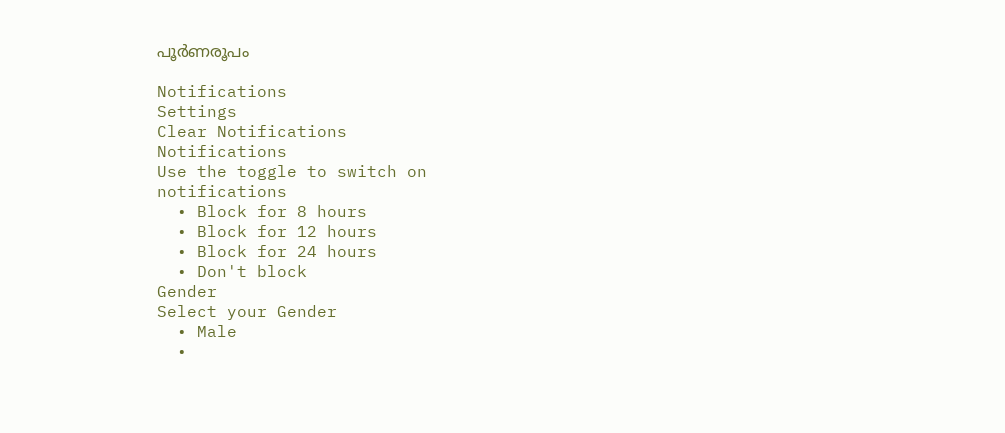പൂര്‍ണരൂപം

Notifications
Settings
Clear Notifications
Notifications
Use the toggle to switch on notifications
  • Block for 8 hours
  • Block for 12 hours
  • Block for 24 hours
  • Don't block
Gender
Select your Gender
  • Male
  •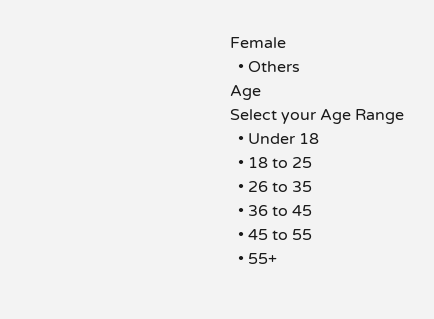Female
  • Others
Age
Select your Age Range
  • Under 18
  • 18 to 25
  • 26 to 35
  • 36 to 45
  • 45 to 55
  • 55+